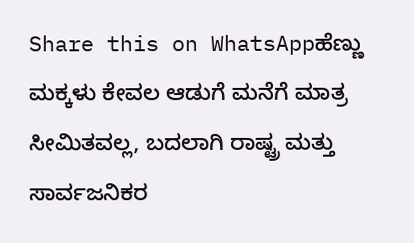Share this on WhatsAppಹೆಣ್ಣು ಮಕ್ಕಳು ಕೇವಲ ಆಡುಗೆ ಮನೆಗೆ ಮಾತ್ರ ಸೀಮಿತವಲ್ಲ, ಬದಲಾಗಿ ರಾಷ್ಟ್ರ ಮತ್ತು ಸಾರ್ವಜನಿಕರ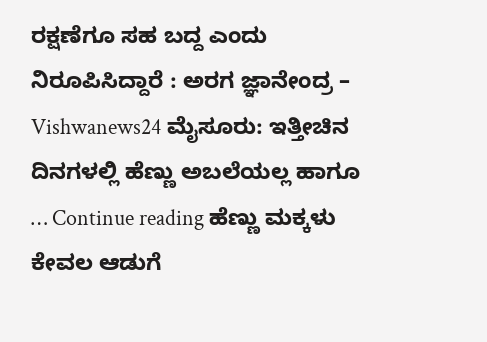ರಕ್ಷಣೆಗೂ ಸಹ ಬದ್ದ ಎಂದು ನಿರೂಪಿಸಿದ್ದಾರೆ : ಅರಗ ಜ್ಞಾನೇಂದ್ರ – Vishwanews24 ಮೈಸೂರು: ಇತ್ತೀಚಿನ ದಿನಗಳಲ್ಲಿ ಹೆಣ್ಣು ಅಬಲೆಯಲ್ಲ ಹಾಗೂ … Continue reading ಹೆಣ್ಣು ಮಕ್ಕಳು ಕೇವಲ ಆಡುಗೆ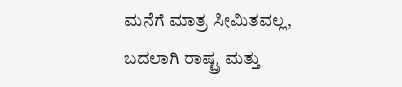ಮನೆಗೆ ಮಾತ್ರ ಸೀಮಿತವಲ್ಲ, ಬದಲಾಗಿ ರಾಷ್ಟ್ರ ಮತ್ತು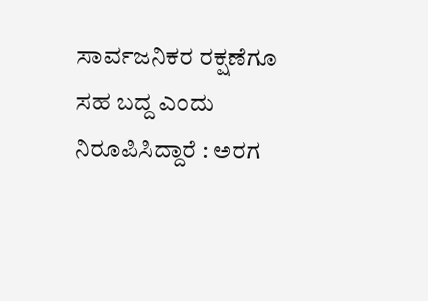ಸಾರ್ವಜನಿಕರ ರಕ್ಷಣೆಗೂ ಸಹ ಬದ್ದ ಎಂದು ನಿರೂಪಿಸಿದ್ದಾರೆ : ಅರಗ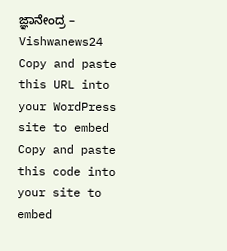ಜ್ಞಾನೇಂದ್ರ – Vishwanews24
Copy and paste this URL into your WordPress site to embed
Copy and paste this code into your site to embed